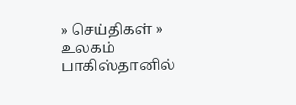» செய்திகள் » உலகம்
பாகிஸ்தானில்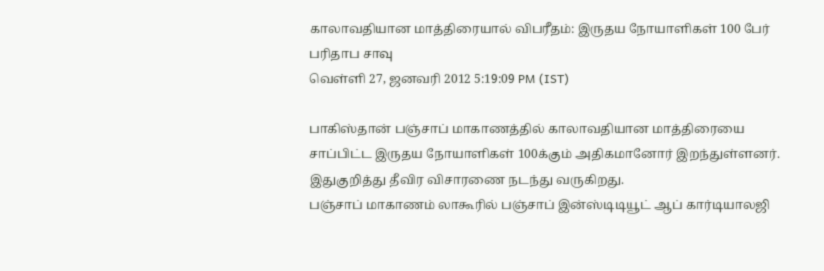காலாவதியான மாத்திரையால் விபரீதம்: இருதய நோயாளிகள் 100 பேர் பரிதாப சாவு
வெள்ளி 27, ஜனவரி 2012 5:19:09 PM (IST)

பாகிஸ்தான் பஞ்சாப் மாகாணத்தில் காலாவதியான மாத்திரையை சாப்பிட்ட இருதய நோயாளிகள் 100க்கும் அதிகமானோர் இறந்துள்ளனர். இதுகுறித்து தீவிர விசாரணை நடந்து வருகிறது.
பஞ்சாப் மாகாணம் லாகூரில் பஞ்சாப் இன்ஸ்டிடியூட் ஆப் கார்டியாலஜி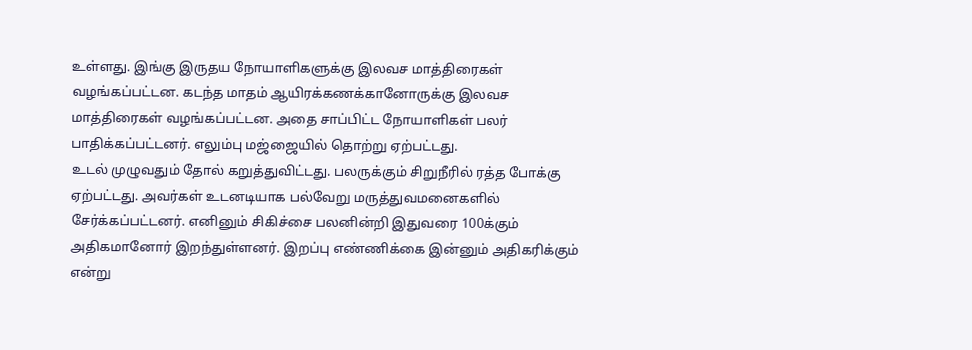உள்ளது. இங்கு இருதய நோயாளிகளுக்கு இலவச மாத்திரைகள் வழங்கப்பட்டன. கடந்த மாதம் ஆயிரக்கணக்கானோருக்கு இலவச மாத்திரைகள் வழங்கப்பட்டன. அதை சாப்பிட்ட நோயாளிகள் பலர் பாதிக்கப்பட்டனர். எலும்பு மஜ்ஜையில் தொற்று ஏற்பட்டது.
உடல் முழுவதும் தோல் கறுத்துவிட்டது. பலருக்கும் சிறுநீரில் ரத்த போக்கு ஏற்பட்டது. அவர்கள் உடனடியாக பல்வேறு மருத்துவமனைகளில் சேர்க்கப்பட்டனர். எனினும் சிகிச்சை பலனின்றி இதுவரை 100க்கும் அதிகமானோர் இறந்துள்ளனர். இறப்பு எண்ணிக்கை இன்னும் அதிகரிக்கும் என்று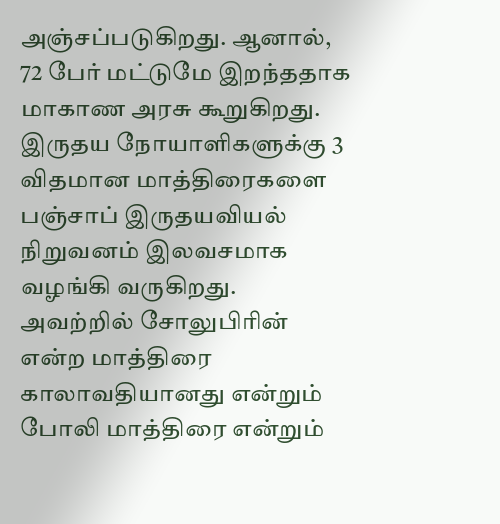அஞ்சப்படுகிறது. ஆனால், 72 பேர் மட்டுமே இறந்ததாக மாகாண அரசு கூறுகிறது.
இருதய நோயாளிகளுக்கு 3 விதமான மாத்திரைகளை பஞ்சாப் இருதயவியல் நிறுவனம் இலவசமாக வழங்கி வருகிறது. அவற்றில் சோலுபிரின் என்ற மாத்திரை காலாவதியானது என்றும் போலி மாத்திரை என்றும்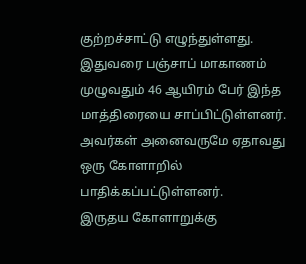குற்றச்சாட்டு எழுந்துள்ளது. இதுவரை பஞ்சாப் மாகாணம் முழுவதும் 46 ஆயிரம் பேர் இந்த மாத்திரையை சாப்பிட்டுள்ளனர். அவர்கள் அனைவருமே ஏதாவது ஒரு கோளாறில் பாதிக்கப்பட்டுள்ளனர்.
இருதய கோளாறுக்கு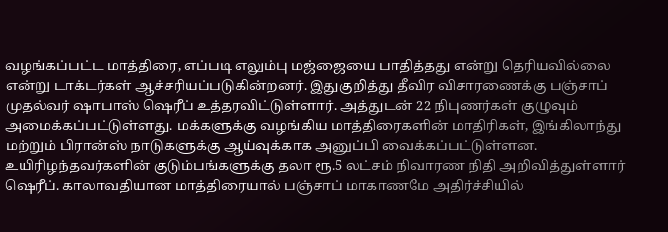வழங்கப்பட்ட மாத்திரை, எப்படி எலும்பு மஜ்ஜையை பாதித்தது என்று தெரியவில்லை என்று டாக்டர்கள் ஆச்சரியப்படுகின்றனர். இதுகுறித்து தீவிர விசாரணைக்கு பஞ்சாப் முதல்வர் ஷாபாஸ் ஷெரீப் உத்தரவிட்டுள்ளார். அத்துடன் 22 நிபுணர்கள் குழுவும் அமைக்கப்பட்டுள்ளது. மக்களுக்கு வழங்கிய மாத்திரைகளின் மாதிரிகள், இங்கிலாந்து மற்றும் பிரான்ஸ் நாடுகளுக்கு ஆய்வுக்காக அனுப்பி வைக்கப்பட்டுள்ளன.
உயிரிழந்தவர்களின் குடும்பங்களுக்கு தலா ரூ.5 லட்சம் நிவாரண நிதி அறிவித்துள்ளார் ஷெரீப். காலாவதியான மாத்திரையால் பஞ்சாப் மாகாணமே அதிர்ச்சியில்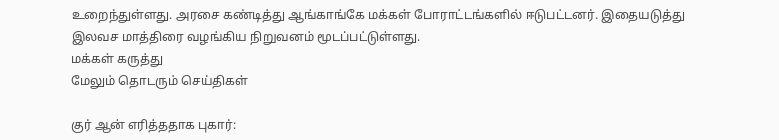உறைந்துள்ளது. அரசை கண்டித்து ஆங்காங்கே மக்கள் போராட்டங்களில் ஈடுபட்டனர். இதையடுத்து இலவச மாத்திரை வழங்கிய நிறுவனம் மூடப்பட்டுள்ளது.
மக்கள் கருத்து
மேலும் தொடரும் செய்திகள்

குர் ஆன் எரித்ததாக புகார்: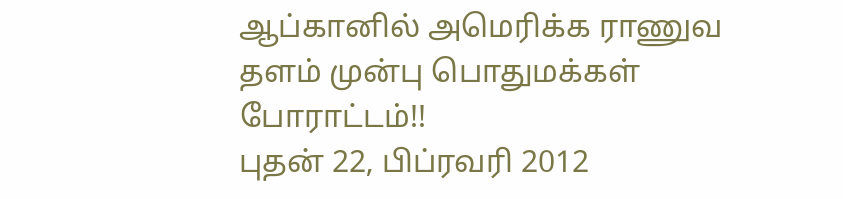ஆப்கானில் அமெரிக்க ராணுவ தளம் முன்பு பொதுமக்கள் போராட்டம்!!
புதன் 22, பிப்ரவரி 2012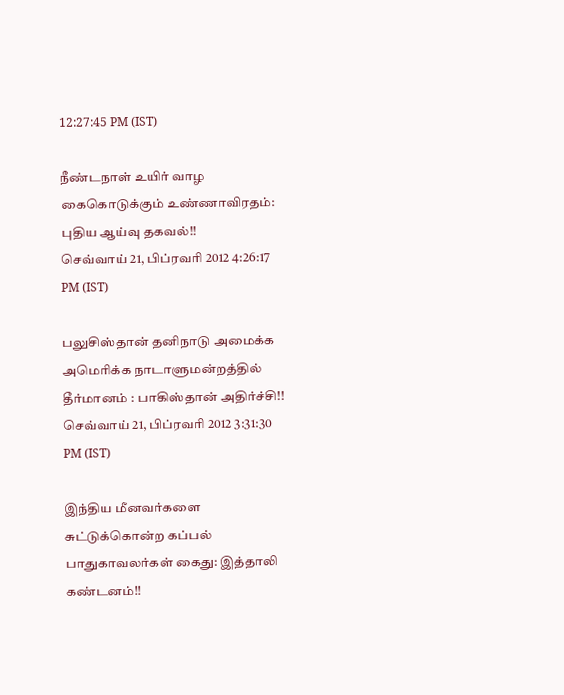12:27:45 PM (IST)

நீண்டநாள் உயிர் வாழ கைகொடுக்கும் உண்ணாவிரதம்: புதிய ஆய்வு தகவல்!!
செவ்வாய் 21, பிப்ரவரி 2012 4:26:17 PM (IST)

பலுசிஸ்தான் தனிநாடு அமைக்க அமெரிக்க நாடாளுமன்றத்தில் தீர்மானம் : பாகிஸ்தான் அதிர்ச்சி!!
செவ்வாய் 21, பிப்ரவரி 2012 3:31:30 PM (IST)

இந்திய மீனவர்களை சுட்டுக்கொன்ற கப்பல் பாதுகாவலர்கள் கைது: இத்தாலி கண்டனம்!!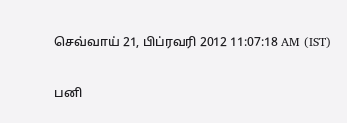செவ்வாய் 21, பிப்ரவரி 2012 11:07:18 AM (IST)

பனி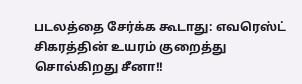படலத்தை சேர்க்க கூடாது: எவரெஸ்ட் சிகரத்தின் உயரம் குறைத்து சொல்கிறது சீனா!!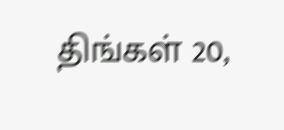திங்கள் 20,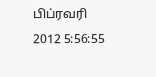பிப்ரவரி 2012 5:56:55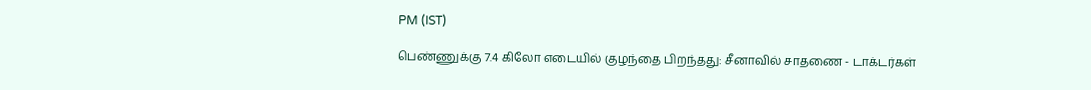PM (IST)

பெண்ணுக்கு 7.4 கிலோ எடையில் குழந்தை பிறந்தது: சீனாவில் சாதணை - டாக்டர்கள்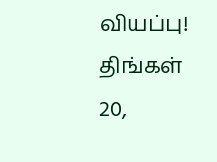வியப்பு!
திங்கள் 20,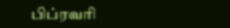பிப்ரவரி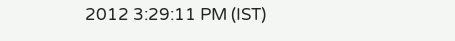2012 3:29:11 PM (IST)